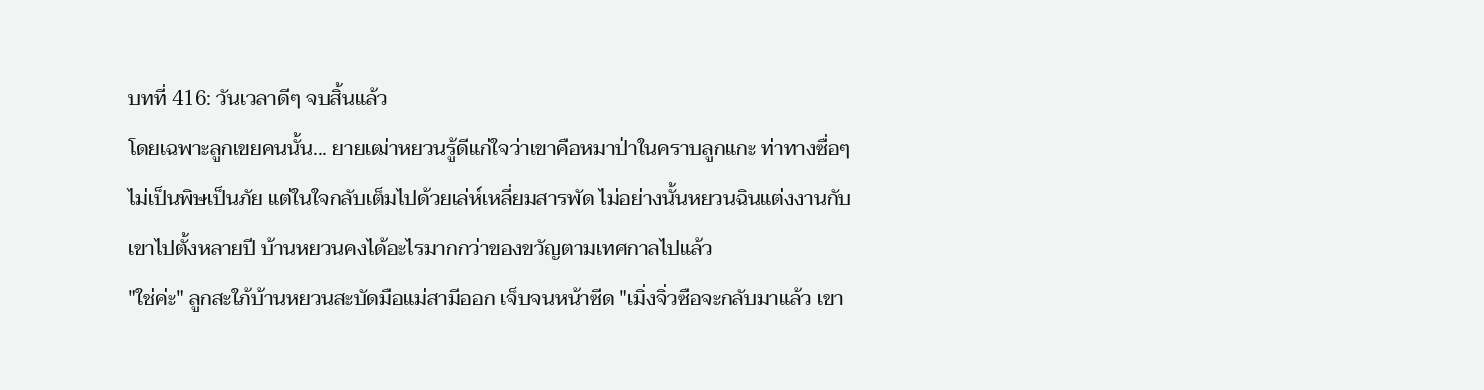บทที่ 416: วันเวลาดีๆ จบสิ้นแล้ว
โดยเฉพาะลูกเขยคนนั้น... ยายเฒ่าหยวนรู้ดีแก่ใจว่าเขาคือหมาป่าในคราบลูกแกะ ท่าทางซื่อๆ ไม่เป็นพิษเป็นภัย แต่ในใจกลับเต็มไปด้วยเล่ห์เหลี่ยมสารพัด ไม่อย่างนั้นหยวนฉินแต่งงานกับเขาไปตั้งหลายปี บ้านหยวนคงได้อะไรมากกว่าของขวัญตามเทศกาลไปแล้ว
"ใช่ค่ะ" ลูกสะใภ้บ้านหยวนสะบัดมือแม่สามีออก เจ็บจนหน้าซีด "เมิ่งจิ่วซือจะกลับมาแล้ว เขา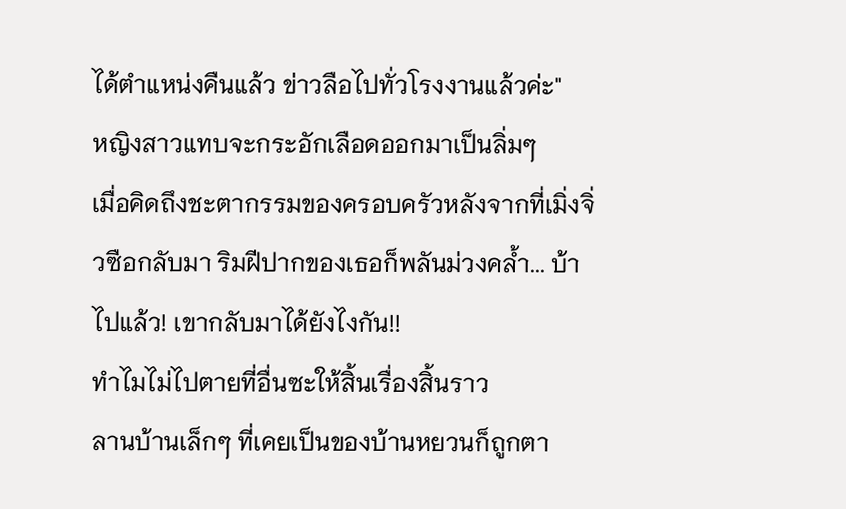ได้ตำแหน่งคืนแล้ว ข่าวลือไปทั่วโรงงานแล้วค่ะ"
หญิงสาวแทบจะกระอักเลือดออกมาเป็นลิ่มๆ
เมื่อคิดถึงชะตากรรมของครอบครัวหลังจากที่เมิ่งจิ่วซือกลับมา ริมฝีปากของเธอก็พลันม่วงคล้ำ... บ้าไปแล้ว! เขากลับมาได้ยังไงกัน!!
ทำไมไม่ไปตายที่อื่นซะให้สิ้นเรื่องสิ้นราว
ลานบ้านเล็กๆ ที่เคยเป็นของบ้านหยวนก็ถูกตา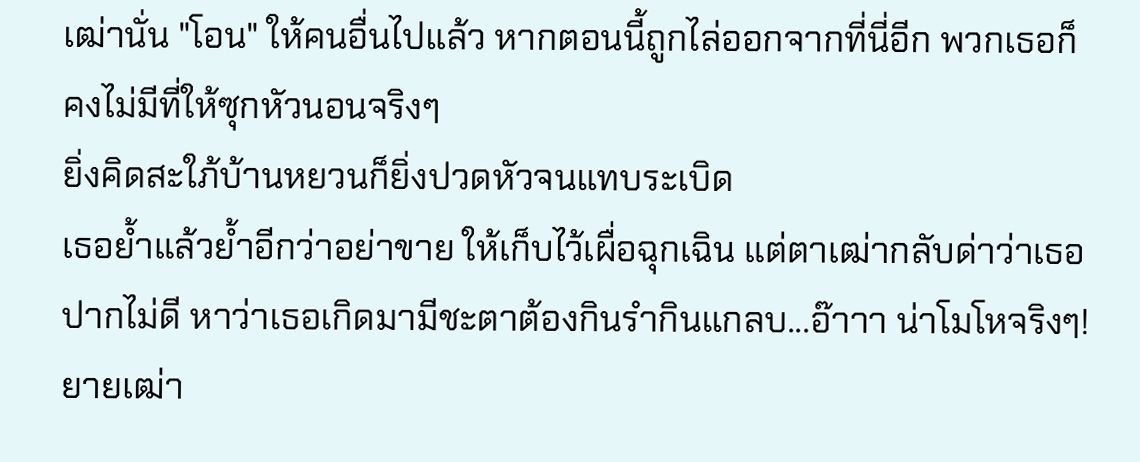เฒ่านั่น "โอน" ให้คนอื่นไปแล้ว หากตอนนี้ถูกไล่ออกจากที่นี่อีก พวกเธอก็คงไม่มีที่ให้ซุกหัวนอนจริงๆ
ยิ่งคิดสะใภ้บ้านหยวนก็ยิ่งปวดหัวจนแทบระเบิด
เธอย้ำแล้วย้ำอีกว่าอย่าขาย ให้เก็บไว้เผื่อฉุกเฉิน แต่ตาเฒ่ากลับด่าว่าเธอปากไม่ดี หาว่าเธอเกิดมามีชะตาต้องกินรำกินแกลบ...อ๊าาา น่าโมโหจริงๆ!
ยายเฒ่า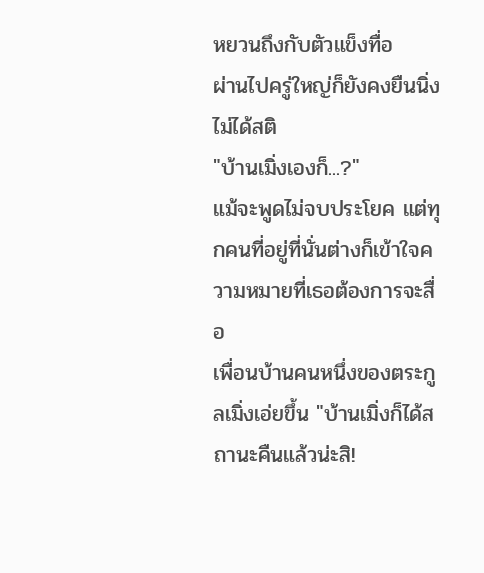หยวนถึงกับตัวแข็งทื่อ
ผ่านไปครู่ใหญ่ก็ยังคงยืนนิ่ง ไม่ได้สติ
"บ้านเมิ่งเองก็...?"
แม้จะพูดไม่จบประโยค แต่ทุกคนที่อยู่ที่นั่นต่างก็เข้าใจความหมายที่เธอต้องการจะสื่อ
เพื่อนบ้านคนหนึ่งของตระกูลเมิ่งเอ่ยขึ้น "บ้านเมิ่งก็ได้สถานะคืนแล้วน่ะสิ!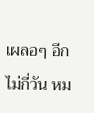เผลอๆ อีกไม่กี่วัน หม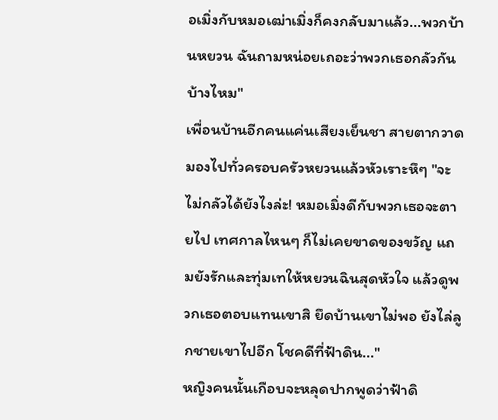อเมิ่งกับหมอเฒ่าเมิ่งก็คงกลับมาแล้ว...พวกบ้านหยวน ฉันถามหน่อยเถอะว่าพวกเธอกลัวกันบ้างไหม"
เพื่อนบ้านอีกคนแค่นเสียงเย็นชา สายตากวาดมองไปทั่วครอบครัวหยวนแล้วหัวเราะหึๆ "จะไม่กลัวได้ยังไงล่ะ! หมอเมิ่งดีกับพวกเธอจะตายไป เทศกาลไหนๆ ก็ไม่เคยขาดของขวัญ แถมยังรักและทุ่มเทให้หยวนฉินสุดหัวใจ แล้วดูพวกเธอตอบแทนเขาสิ ยึดบ้านเขาไม่พอ ยังไล่ลูกชายเขาไปอีก โชคดีที่ฟ้าดิน..."
หญิงคนนั้นเกือบจะหลุดปากพูดว่าฟ้าดิ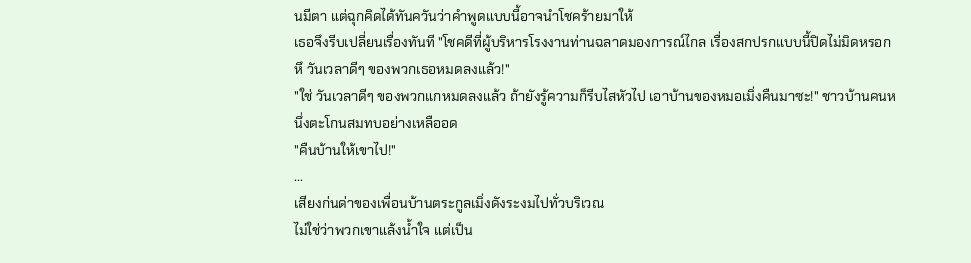นมีตา แต่ฉุกคิดได้ทันควันว่าคำพูดแบบนี้อาจนำโชคร้ายมาให้
เธอจึงรีบเปลี่ยนเรื่องทันที "โชคดีที่ผู้บริหารโรงงานท่านฉลาดมองการณ์ไกล เรื่องสกปรกแบบนี้ปิดไม่มิดหรอก หึ วันเวลาดีๆ ของพวกเธอหมดลงแล้ว!"
"ใช่ วันเวลาดีๆ ของพวกแกหมดลงแล้ว ถ้ายังรู้ความก็รีบไสหัวไป เอาบ้านของหมอเมิ่งคืนมาซะ!" ชาวบ้านคนหนึ่งตะโกนสมทบอย่างเหลืออด
"คืนบ้านให้เขาไป!"
...
เสียงก่นด่าของเพื่อนบ้านตระกูลเมิ่งดังระงมไปทั่วบริเวณ
ไม่ใช่ว่าพวกเขาแล้งน้ำใจ แต่เป็น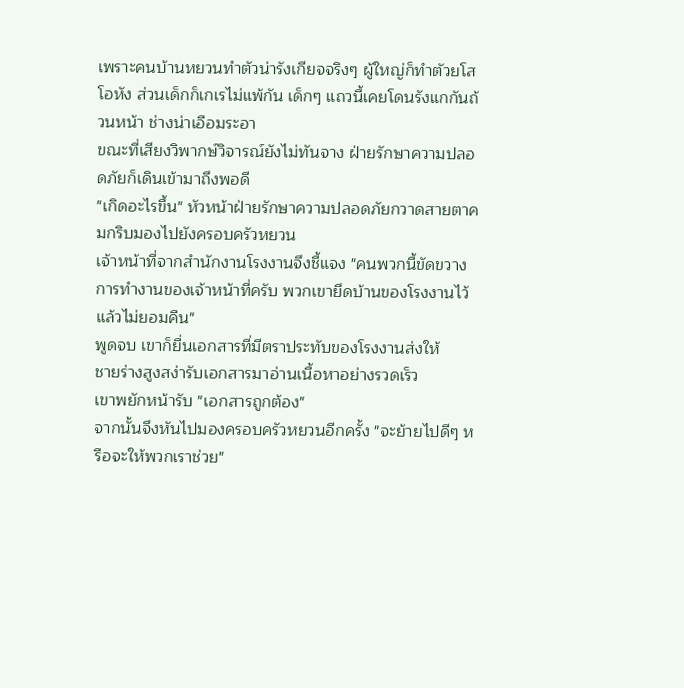เพราะคนบ้านหยวนทำตัวน่ารังเกียจจริงๆ ผู้ใหญ่ก็ทำตัวยโสโอหัง ส่วนเด็กก็เกเรไม่แพ้กัน เด็กๆ แถวนี้เคยโดนรังแกกันถ้วนหน้า ช่างน่าเอือมระอา
ขณะที่เสียงวิพากษ์วิจารณ์ยังไม่ทันจาง ฝ่ายรักษาความปลอดภัยก็เดินเข้ามาถึงพอดี
"เกิดอะไรขึ้น" หัวหน้าฝ่ายรักษาความปลอดภัยกวาดสายตาคมกริบมองไปยังครอบครัวหยวน
เจ้าหน้าที่จากสำนักงานโรงงานจึงชี้แจง "คนพวกนี้ขัดขวางการทำงานของเจ้าหน้าที่ครับ พวกเขายึดบ้านของโรงงานไว้แล้วไม่ยอมคืน"
พูดจบ เขาก็ยื่นเอกสารที่มีตราประทับของโรงงานส่งให้
ชายร่างสูงสง่ารับเอกสารมาอ่านเนื้อหาอย่างรวดเร็ว
เขาพยักหน้ารับ "เอกสารถูกต้อง"
จากนั้นจึงหันไปมองครอบครัวหยวนอีกครั้ง "จะย้ายไปดีๆ หรือจะให้พวกเราช่วย"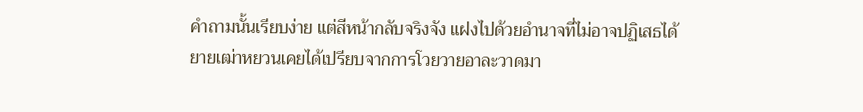คำถามนั้นเรียบง่าย แต่สีหน้ากลับจริงจัง แฝงไปด้วยอำนาจที่ไม่อาจปฏิเสธได้
ยายเฒ่าหยวนเคยได้เปรียบจากการโวยวายอาละวาดมา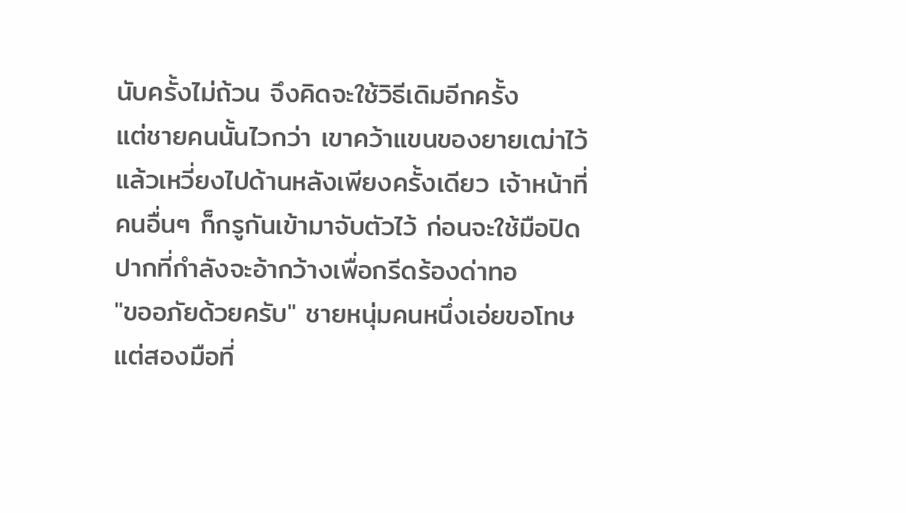นับครั้งไม่ถ้วน จึงคิดจะใช้วิธีเดิมอีกครั้ง
แต่ชายคนนั้นไวกว่า เขาคว้าแขนของยายเฒ่าไว้แล้วเหวี่ยงไปด้านหลังเพียงครั้งเดียว เจ้าหน้าที่คนอื่นๆ ก็กรูกันเข้ามาจับตัวไว้ ก่อนจะใช้มือปิดปากที่กำลังจะอ้ากว้างเพื่อกรีดร้องด่าทอ
"ขออภัยด้วยครับ" ชายหนุ่มคนหนึ่งเอ่ยขอโทษ แต่สองมือที่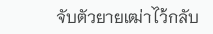จับตัวยายเฒ่าไว้กลับ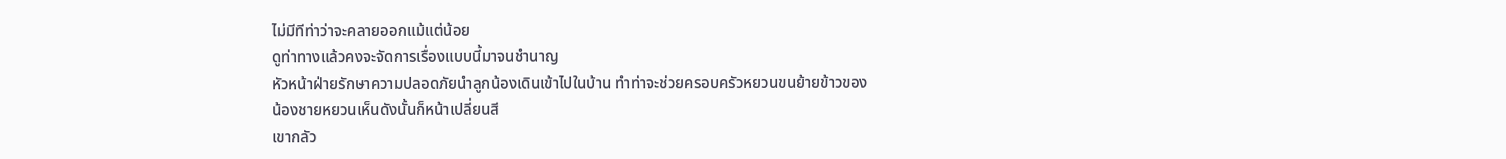ไม่มีทีท่าว่าจะคลายออกแม้แต่น้อย
ดูท่าทางแล้วคงจะจัดการเรื่องแบบนี้มาจนชำนาญ
หัวหน้าฝ่ายรักษาความปลอดภัยนำลูกน้องเดินเข้าไปในบ้าน ทำท่าจะช่วยครอบครัวหยวนขนย้ายข้าวของ
น้องชายหยวนเห็นดังนั้นก็หน้าเปลี่ยนสี
เขากลัว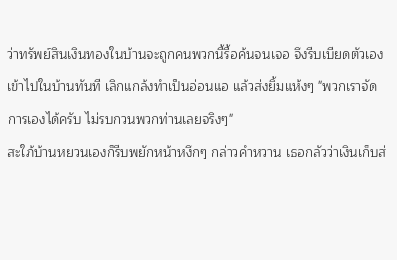ว่าทรัพย์สินเงินทองในบ้านจะถูกคนพวกนี้รื้อค้นจนเจอ จึงรีบเบียดตัวเองเข้าไปในบ้านทันที เลิกแกล้งทำเป็นอ่อนแอ แล้วส่งยิ้มแห้งๆ "พวกเราจัดการเองได้ครับ ไม่รบกวนพวกท่านเลยจริงๆ"
สะใภ้บ้านหยวนเองก็รีบพยักหน้าหงึกๆ กล่าวคำหวาน เธอกลัวว่าเงินเก็บส่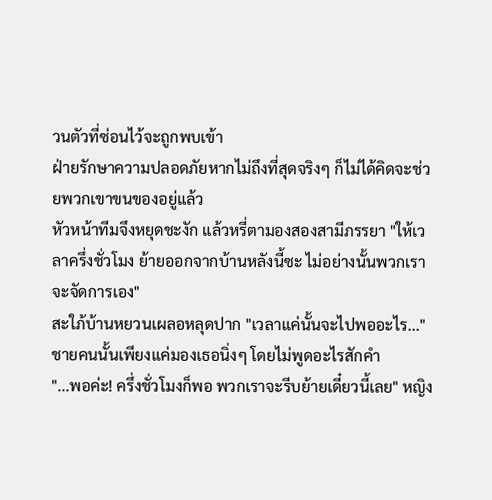วนตัวที่ซ่อนไว้จะถูกพบเข้า
ฝ่ายรักษาความปลอดภัยหากไม่ถึงที่สุดจริงๆ ก็ไม่ได้คิดจะช่วยพวกเขาขนของอยู่แล้ว
หัวหน้าทีมจึงหยุดชะงัก แล้วหรี่ตามองสองสามีภรรยา "ให้เวลาครึ่งชั่วโมง ย้ายออกจากบ้านหลังนี้ซะ ไม่อย่างนั้นพวกเราจะจัดการเอง"
สะใภ้บ้านหยวนเผลอหลุดปาก "เวลาแค่นั้นจะไปพออะไร..."
ชายคนนั้นเพียงแค่มองเธอนิ่งๆ โดยไม่พูดอะไรสักคำ
"...พอค่ะ! ครึ่งชั่วโมงก็พอ พวกเราจะรีบย้ายเดี๋ยวนี้เลย" หญิง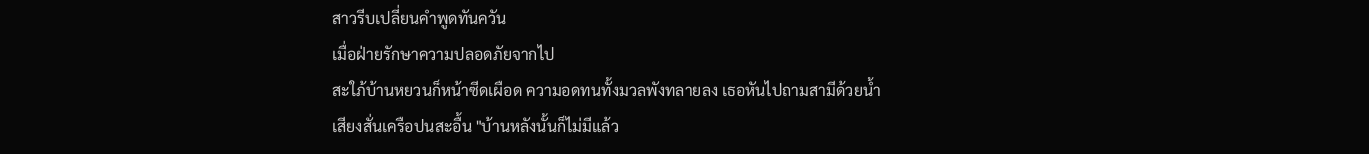สาวรีบเปลี่ยนคำพูดทันควัน
เมื่อฝ่ายรักษาความปลอดภัยจากไป
สะใภ้บ้านหยวนก็หน้าซีดเผือด ความอดทนทั้งมวลพังทลายลง เธอหันไปถามสามีด้วยน้ำเสียงสั่นเครือปนสะอื้น "บ้านหลังนั้นก็ไม่มีแล้ว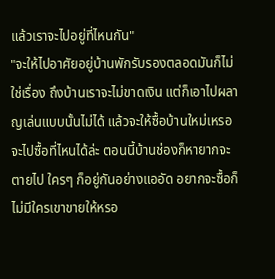แล้วเราจะไปอยู่ที่ไหนกัน"
"จะให้ไปอาศัยอยู่บ้านพักรับรองตลอดมันก็ไม่ใช่เรื่อง ถึงบ้านเราจะไม่ขาดเงิน แต่ก็เอาไปผลาญเล่นแบบนั้นไม่ได้ แล้วจะให้ซื้อบ้านใหม่เหรอ จะไปซื้อที่ไหนได้ล่ะ ตอนนี้บ้านช่องก็หายากจะตายไป ใครๆ ก็อยู่กันอย่างแออัด อยากจะซื้อก็ไม่มีใครเขาขายให้หรอ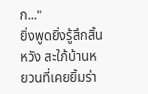ก..."
ยิ่งพูดยิ่งรู้สึกสิ้นหวัง สะใภ้บ้านหยวนที่เคยยิ้มร่า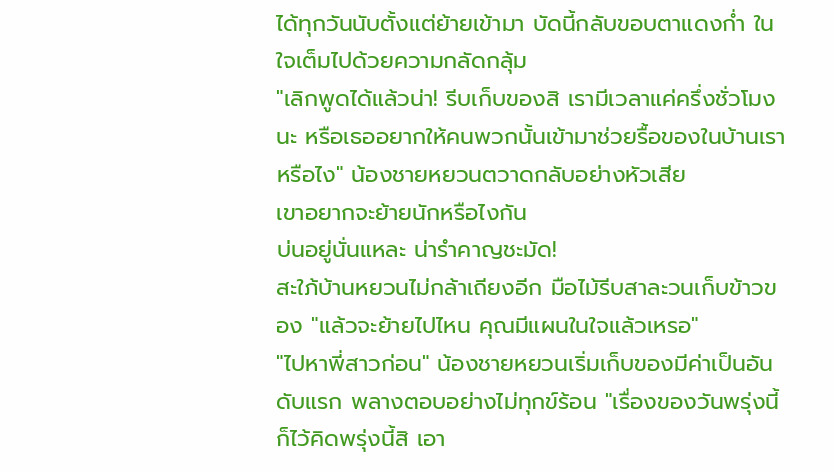ได้ทุกวันนับตั้งแต่ย้ายเข้ามา บัดนี้กลับขอบตาแดงก่ำ ในใจเต็มไปด้วยความกลัดกลุ้ม
"เลิกพูดได้แล้วน่า! รีบเก็บของสิ เรามีเวลาแค่ครึ่งชั่วโมงนะ หรือเธออยากให้คนพวกนั้นเข้ามาช่วยรื้อของในบ้านเราหรือไง" น้องชายหยวนตวาดกลับอย่างหัวเสีย
เขาอยากจะย้ายนักหรือไงกัน
บ่นอยู่นั่นแหละ น่ารำคาญชะมัด!
สะใภ้บ้านหยวนไม่กล้าเถียงอีก มือไม้รีบสาละวนเก็บข้าวของ "แล้วจะย้ายไปไหน คุณมีแผนในใจแล้วเหรอ"
"ไปหาพี่สาวก่อน" น้องชายหยวนเริ่มเก็บของมีค่าเป็นอันดับแรก พลางตอบอย่างไม่ทุกข์ร้อน "เรื่องของวันพรุ่งนี้ก็ไว้คิดพรุ่งนี้สิ เอา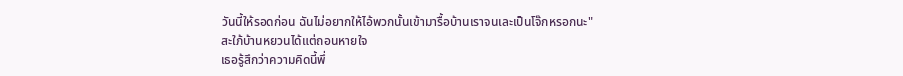วันนี้ให้รอดก่อน ฉันไม่อยากให้ไอ้พวกนั้นเข้ามารื้อบ้านเราจนเละเป็นโจ๊กหรอกนะ"
สะใภ้บ้านหยวนได้แต่ถอนหายใจ
เธอรู้สึกว่าความคิดนี้พึ่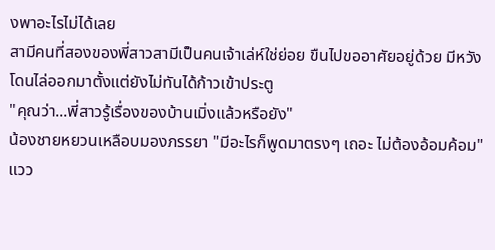งพาอะไรไม่ได้เลย
สามีคนที่สองของพี่สาวสามีเป็นคนเจ้าเล่ห์ใช่ย่อย ขืนไปขออาศัยอยู่ด้วย มีหวังโดนไล่ออกมาตั้งแต่ยังไม่ทันได้ก้าวเข้าประตู
"คุณว่า...พี่สาวรู้เรื่องของบ้านเมิ่งแล้วหรือยัง"
น้องชายหยวนเหลือบมองภรรยา "มีอะไรก็พูดมาตรงๆ เถอะ ไม่ต้องอ้อมค้อม"
แวว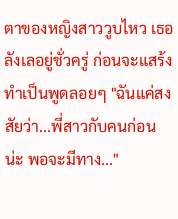ตาของหญิงสาววูบไหว เธอลังเลอยู่ชั่วครู่ ก่อนจะแสร้งทำเป็นพูดลอยๆ "ฉันแค่สงสัยว่า...พี่สาวกับคนก่อนน่ะ พอจะมีทาง..."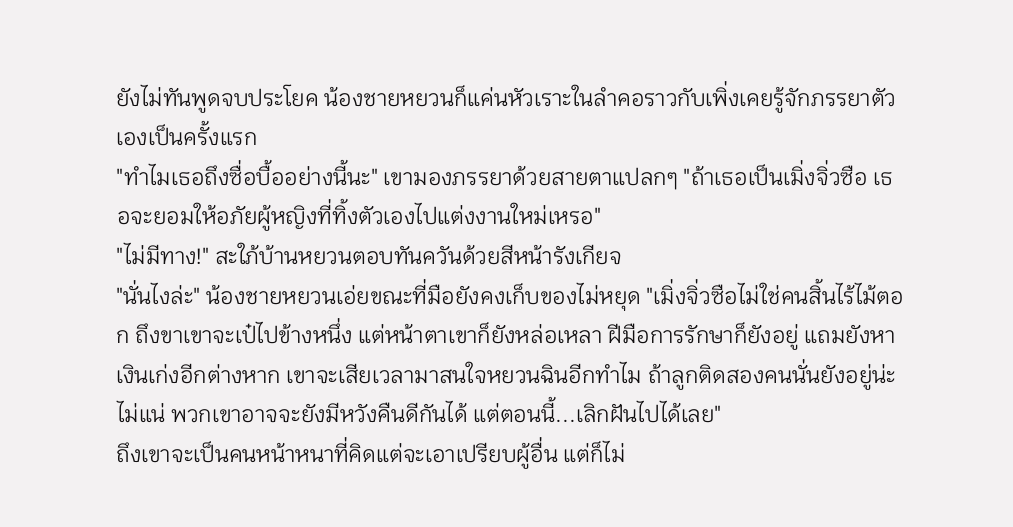ยังไม่ทันพูดจบประโยค น้องชายหยวนก็แค่นหัวเราะในลำคอราวกับเพิ่งเคยรู้จักภรรยาตัวเองเป็นครั้งแรก
"ทำไมเธอถึงซื่อบื้ออย่างนี้นะ" เขามองภรรยาด้วยสายตาแปลกๆ "ถ้าเธอเป็นเมิ่งจิ่วซือ เธอจะยอมให้อภัยผู้หญิงที่ทิ้งตัวเองไปแต่งงานใหม่เหรอ"
"ไม่มีทาง!" สะใภ้บ้านหยวนตอบทันควันด้วยสีหน้ารังเกียจ
"นั่นไงล่ะ" น้องชายหยวนเอ่ยขณะที่มือยังคงเก็บของไม่หยุด "เมิ่งจิ่วซือไม่ใช่คนสิ้นไร้ไม้ตอก ถึงขาเขาจะเป๋ไปข้างหนึ่ง แต่หน้าตาเขาก็ยังหล่อเหลา ฝีมือการรักษาก็ยังอยู่ แถมยังหาเงินเก่งอีกต่างหาก เขาจะเสียเวลามาสนใจหยวนฉินอีกทำไม ถ้าลูกติดสองคนนั่นยังอยู่น่ะไม่แน่ พวกเขาอาจจะยังมีหวังคืนดีกันได้ แต่ตอนนี้...เลิกฝันไปได้เลย"
ถึงเขาจะเป็นคนหน้าหนาที่คิดแต่จะเอาเปรียบผู้อื่น แต่ก็ไม่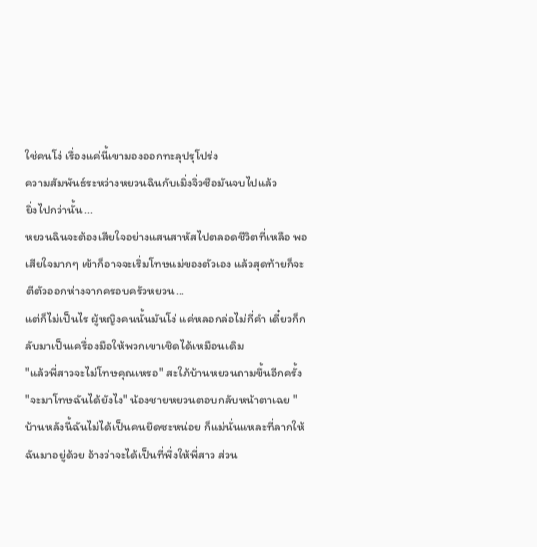ใช่คนโง่ เรื่องแค่นี้เขามองออกทะลุปรุโปร่ง
ความสัมพันธ์ระหว่างหยวนฉินกับเมิ่งจิ่วซือมันจบไปแล้ว
ยิ่งไปกว่านั้น...
หยวนฉินจะต้องเสียใจอย่างแสนสาหัสไปตลอดชีวิตที่เหลือ พอเสียใจมากๆ เข้าก็อาจจะเริ่มโทษแม่ของตัวเอง แล้วสุดท้ายก็จะตีตัวออกห่างจากครอบครัวหยวน...
แต่ก็ไม่เป็นไร ผู้หญิงคนนั้นมันโง่ แค่หลอกล่อไม่กี่คำ เดี๋ยวก็กลับมาเป็นเครื่องมือให้พวกเขาเชิดได้เหมือนเดิม
"แล้วพี่สาวจะไม่โทษคุณเหรอ" สะใภ้บ้านหยวนถามขึ้นอีกครั้ง
"จะมาโทษฉันได้ยังไง" น้องชายหยวนตอบกลับหน้าตาเฉย "บ้านหลังนี้ฉันไม่ได้เป็นคนยึดซะหน่อย ก็แม่นั่นแหละที่ลากให้ฉันมาอยู่ด้วย อ้างว่าจะได้เป็นที่พึ่งให้พี่สาว ส่วน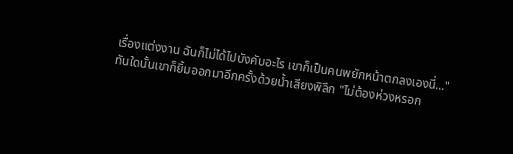เรื่องแต่งงาน ฉันก็ไม่ได้ไปบังคับอะไร เขาก็เป็นคนพยักหน้าตกลงเองนี่..."
ทันใดนั้นเขาก็ยิ้มออกมาอีกครั้งด้วยน้ำเสียงพิลึก "ไม่ต้องห่วงหรอก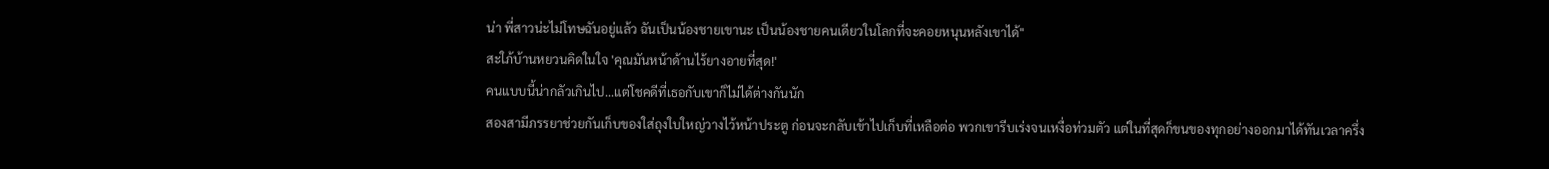น่า พี่สาวน่ะไม่โทษฉันอยู่แล้ว ฉันเป็นน้องชายเขานะ เป็นน้องชายคนเดียวในโลกที่จะคอยหนุนหลังเขาได้"
สะใภ้บ้านหยวนคิดในใจ 'คุณมันหน้าด้านไร้ยางอายที่สุด!'
คนแบบนี้น่ากลัวเกินไป...แต่โชคดีที่เธอกับเขาก็ไม่ได้ต่างกันนัก
สองสามีภรรยาช่วยกันเก็บของใส่ถุงใบใหญ่วางไว้หน้าประตู ก่อนจะกลับเข้าไปเก็บที่เหลือต่อ พวกเขารีบเร่งจนเหงื่อท่วมตัว แต่ในที่สุดก็ขนของทุกอย่างออกมาได้ทันเวลาครึ่ง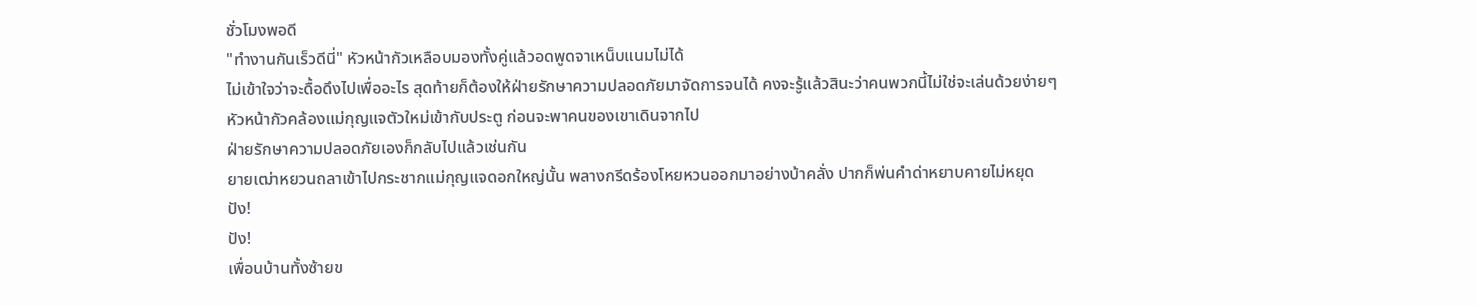ชั่วโมงพอดี
"ทำงานกันเร็วดีนี่" หัวหน้ากัวเหลือบมองทั้งคู่แล้วอดพูดจาเหน็บแนมไม่ได้
ไม่เข้าใจว่าจะดื้อดึงไปเพื่ออะไร สุดท้ายก็ต้องให้ฝ่ายรักษาความปลอดภัยมาจัดการจนได้ คงจะรู้แล้วสินะว่าคนพวกนี้ไม่ใช่จะเล่นด้วยง่ายๆ
หัวหน้ากัวคล้องแม่กุญแจตัวใหม่เข้ากับประตู ก่อนจะพาคนของเขาเดินจากไป
ฝ่ายรักษาความปลอดภัยเองก็กลับไปแล้วเช่นกัน
ยายเฒ่าหยวนถลาเข้าไปกระชากแม่กุญแจดอกใหญ่นั้น พลางกรีดร้องโหยหวนออกมาอย่างบ้าคลั่ง ปากก็พ่นคำด่าหยาบคายไม่หยุด
ปัง!
ปัง!
เพื่อนบ้านทั้งซ้ายข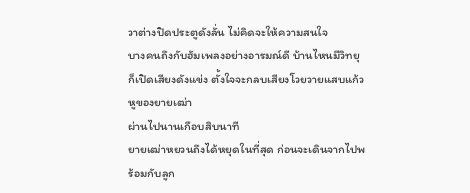วาต่างปิดประตูดังลั่น ไม่คิดจะให้ความสนใจ
บางคนถึงกับฮัมเพลงอย่างอารมณ์ดี บ้านไหนมีวิทยุก็เปิดเสียงดังแข่ง ตั้งใจจะกลบเสียงโวยวายแสบแก้วหูของยายเฒ่า
ผ่านไปนานเกือบสิบนาที
ยายเฒ่าหยวนถึงได้หยุดในที่สุด ก่อนจะเดินจากไปพร้อมกับลูก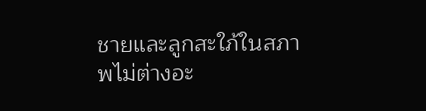ชายและลูกสะใภ้ในสภาพไม่ต่างอะ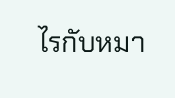ไรกับหมา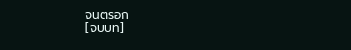จนตรอก
[จบบท]